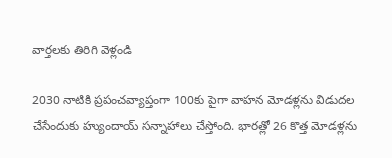వార్తలకు తిరిగి వెళ్లండి

2030 నాటికి ప్రపంచవ్యాప్తంగా 100కు పైగా వాహన మోడళ్లను విడుదల చేసేందుకు హ్యుందాయ్ సన్నాహాలు చేస్తోంది. భారత్లో 26 కొత్త మోడళ్లను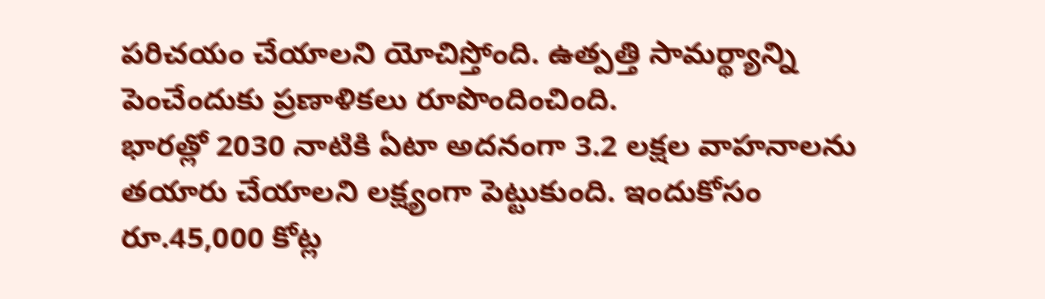పరిచయం చేయాలని యోచిస్తోంది. ఉత్పత్తి సామర్థ్యాన్ని పెంచేందుకు ప్రణాళికలు రూపొందించింది.
భారత్లో 2030 నాటికి ఏటా అదనంగా 3.2 లక్షల వాహనాలను తయారు చేయాలని లక్ష్యంగా పెట్టుకుంది. ఇందుకోసం రూ.45,000 కోట్ల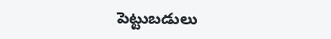పెట్టుబడులు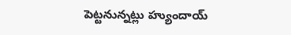పెట్టనున్నట్లు హ్యుందాయ్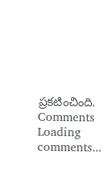ప్రకటించింది.
Comments
Loading comments...